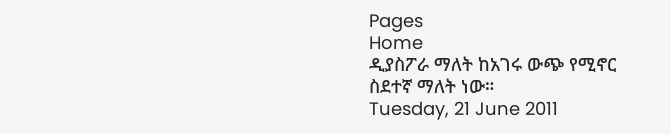Pages
Home
ዲያስፖራ ማለት ከአገሩ ውጭ የሚኖር ስደተኛ ማለት ነው።
Tuesday, 21 June 2011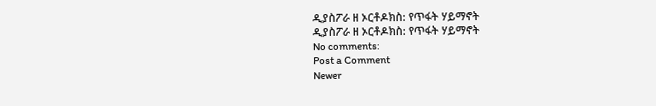ዲያስፖራ ዘ ኦርቶዶክስ: የጥፋት ሃይማኖት
ዲያስፖራ ዘ ኦርቶዶክስ: የጥፋት ሃይማኖት
No comments:
Post a Comment
Newer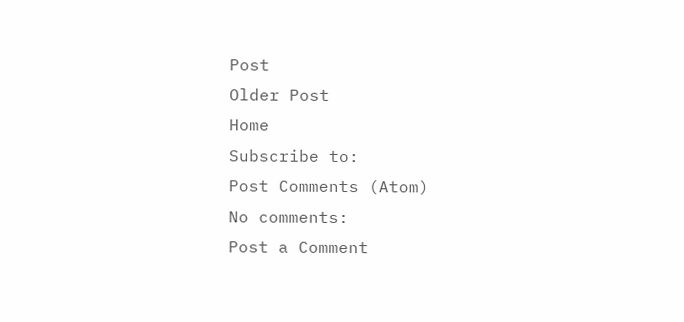Post
Older Post
Home
Subscribe to:
Post Comments (Atom)
No comments:
Post a Comment